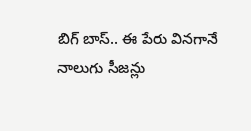బిగ్ బాస్.. ఈ పేరు వినగానే నాలుగు సీజన్లు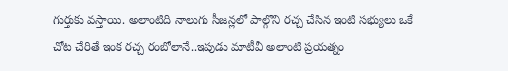గుర్తుకు వస్తాయి. అలాంటిది నాలుగు సీజన్లలో పాల్గొని రచ్చ చేసిన ఇంటి సభ్యులు ఒకే చోట చేరితే ఇంక రచ్చ రంబోలానే..ఇపుడు మాటీవీ అలాంటి ప్రయత్నం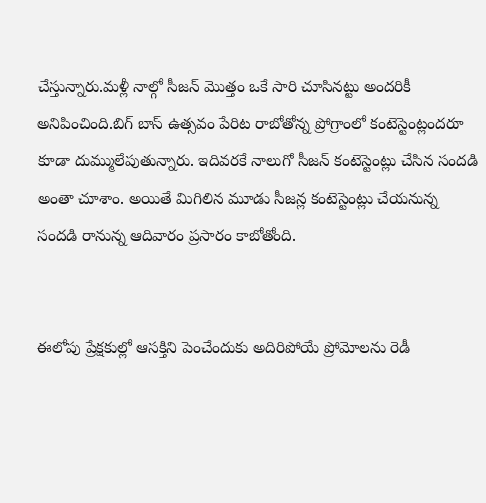చేస్తున్నారు.మళ్లీ నాల్గో సీజన్ మొత్తం ఒకే సారి చూసినట్టు అందరికీ అనిపించింది.బిగ్ బాస్ ఉత్సవం పేరిట రాబోతోన్న ప్రోగ్రాంలో కంటెస్టెంట్లందరూ కూడా దుమ్ములేపుతున్నారు. ఇదివరకే నాలుగో సీజన్ కంటెస్టెంట్లు చేసిన సందడి అంతా చూశాం. అయితే మిగిలిన మూడు సీజన్ల కంటెస్టెంట్లు చేయనున్న సందడి రానున్న ఆదివారం ప్రసారం కాబోతోంది.


ఈలోపు ప్రేక్షకుల్లో ఆసక్తిని పెంచేందుకు అదిరిపోయే ప్రోమోలను రెడీ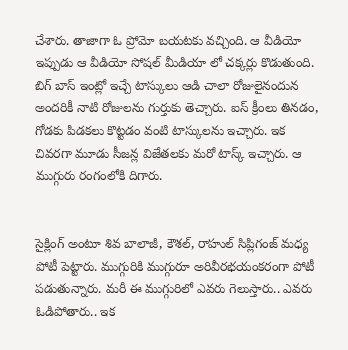చేశారు. తాజాగా ఓ ప్రోమో బయటకు వచ్చింది. ఆ వీడియో ఇప్పుడు ఆ వీడియో సోషల్ మీడియా లో చక్కర్లు కొడుతుంది. బిగ్ బాస్ ఇంట్లో ఇచ్చే టాస్కులు ఆడి చాలా రోజులైనందున అందరికీ నాటి రోజులను గుర్తుకు తెచ్చారు. ఐస్ క్రీంలు తినడం, గోడకు పిడకలు కొట్టడం వంటి టాస్కులను ఇచ్చారు. ఇక చివరగా మూడు సీజన్ల విజేతలకు మరో టాస్క్ ఇచ్చారు. ఆ ముగ్గురు రంగంలోకి దిగారు.


సైక్లింగ్‌ అంటూ శివ బాలాజీ, కౌశల్, రాహుల్ సిప్లిగంజ్ మధ్య పోటీ పెట్టారు. ముగ్గురికి ముగ్గురూ అరివీరభయంకరంగా పోటీ పడుతున్నారు. మరీ ఈ ముగ్గురిలో ఎవరు గెలుస్తారు.. ఎవరు ఓడిపోతారు.. ఇక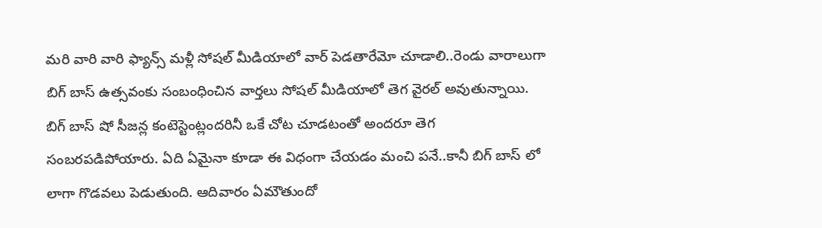మరి వారి వారి ఫ్యాన్స్ మళ్లీ సోషల్ మీడియాలో వార్ పెడతారేమో చూడాలి..రెండు వారాలుగా బిగ్ బాస్ ఉత్సవంకు సంబంధించిన వార్తలు సోషల్ మీడియాలో తెగ వైరల్ అవుతున్నాయి. బిగ్ బాస్ షో సీజన్ల కంటెస్టెంట్లందరినీ ఒకే చోట చూడటంతో అందరూ తెగ సంబరపడిపోయారు. ఏది ఏమైనా కూడా ఈ విధంగా చేయడం మంచి పనే..కానీ బిగ్ బాస్ లో లాగా గొడవలు పెడుతుంది. ఆదివారం ఏమౌతుందో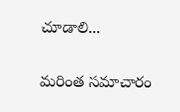చూడాలి...

మరింత సమాచారం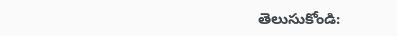తెలుసుకోండి: